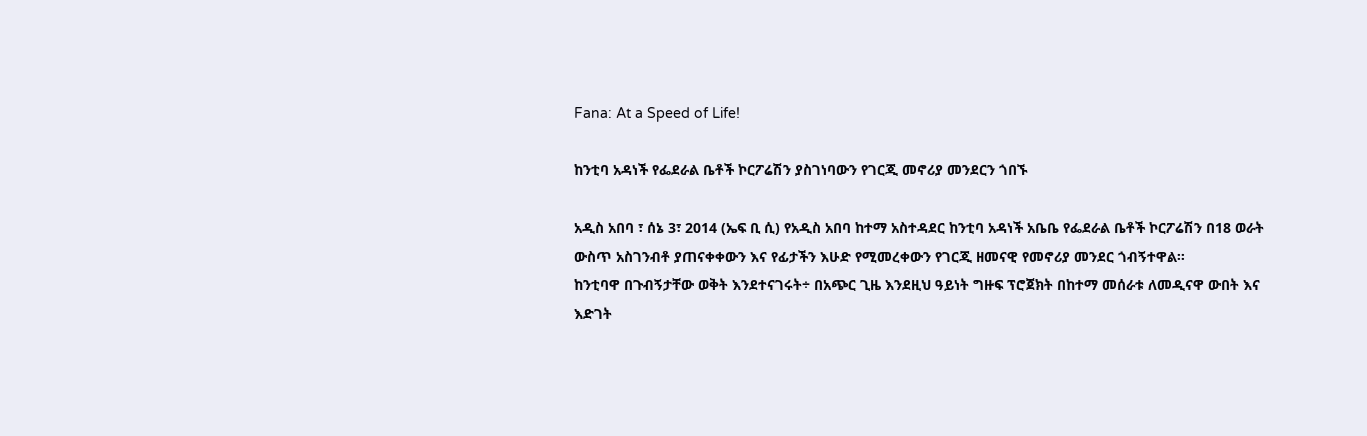Fana: At a Speed of Life!

ከንቲባ አዳነች የፌደራል ቤቶች ኮርፖሬሽን ያስገነባውን የገርጂ መኖሪያ መንደርን ጎበኙ

አዲስ አበባ ፣ ሰኔ 3፣ 2014 (ኤፍ ቢ ሲ) የአዲስ አበባ ከተማ አስተዳደር ከንቲባ አዳነች አቤቤ የፌደራል ቤቶች ኮርፖሬሽን በ18 ወራት ውስጥ አስገንብቶ ያጠናቀቀውን እና የፊታችን እሁድ የሚመረቀውን የገርጂ ዘመናዊ የመኖሪያ መንደር ጎብኝተዋል፡፡
ከንቲባዋ በጉብኝታቸው ወቅት እንደተናገሩት÷ በአጭር ጊዜ እንደዚህ ዓይነት ግዙፍ ፕሮጀክት በከተማ መሰራቱ ለመዲናዋ ውበት እና እድገት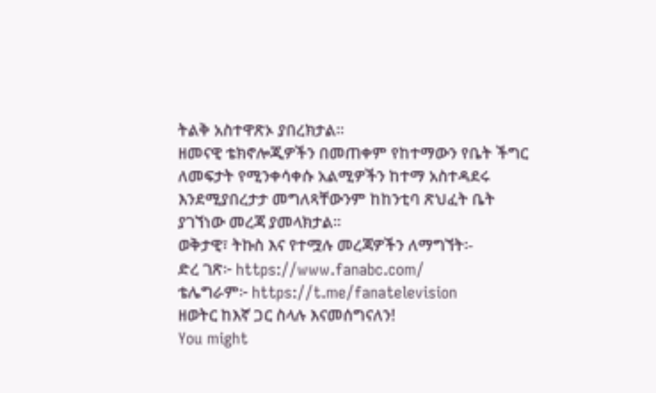ትልቅ አስተዋጽኦ ያበረክታል፡፡
ዘመናዊ ቴክኖሎጂዎችን በመጠቀም የከተማውን የቤት ችግር ለመፍታት የሚንቀሳቀሱ አልሚዎችን ከተማ አስተዳደሩ እንደሚያበረታታ መግለጻቸውንም ከከንቲባ ጽህፈት ቤት ያገኘነው መረጃ ያመላክታል፡፡
ወቅታዊ፣ ትኩስ እና የተሟሉ መረጃዎችን ለማግኘት፡-
ድረ ገጽ፦ https://www.fanabc.com/
ቴሌግራም፦ https://t.me/fanatelevision
ዘወትር ከእኛ ጋር ስላሉ እናመሰግናለን!
You might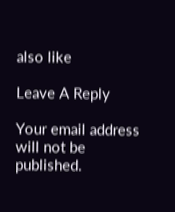also like

Leave A Reply

Your email address will not be published.